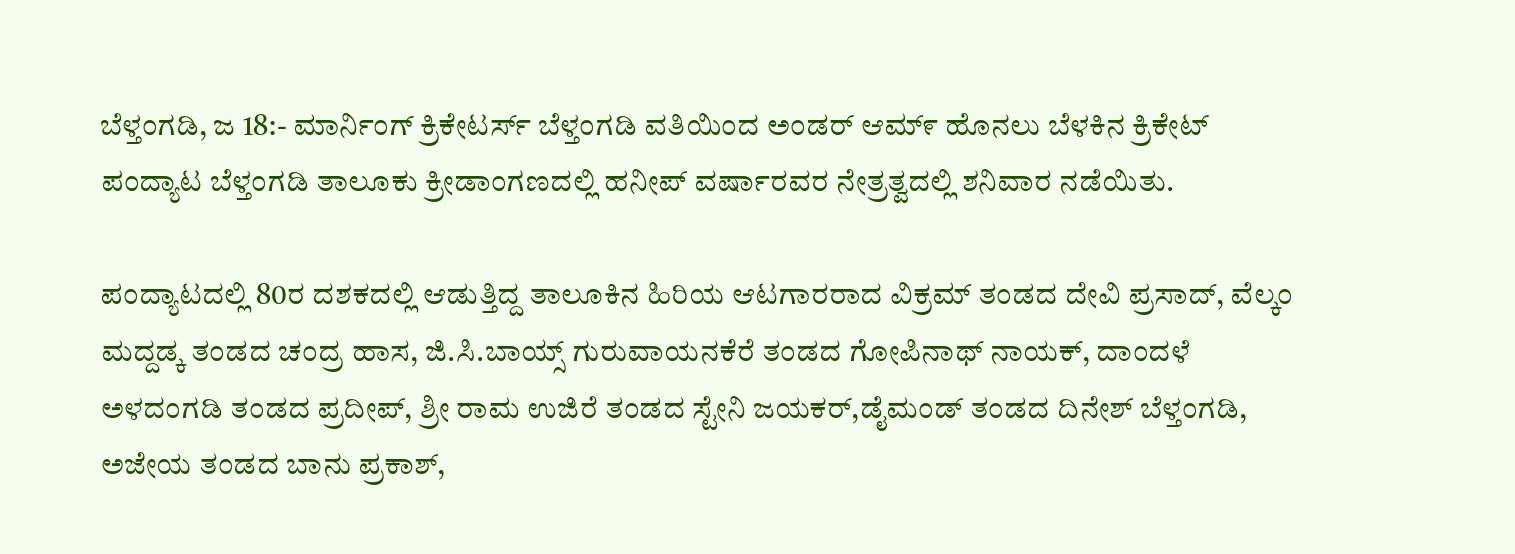ಬೆಳ್ತಂಗಡಿ, ಜ 18:- ಮಾರ್ನಿಂಗ್ ಕ್ರಿಕೇಟರ್ಸ್ ಬೆಳ್ತಂಗಡಿ ವತಿಯಿಂದ ಅಂಡರ್ ಆಮ್೯ ಹೊನಲು ಬೆಳಕಿನ ಕ್ರಿಕೇಟ್ ಪಂದ್ಯಾಟ ಬೆಳ್ತಂಗಡಿ ತಾಲೂಕು ಕ್ರೀಡಾಂಗಣದಲ್ಲಿ ಹನೀಪ್ ವರ್ಷಾರವರ ನೇತ್ರತ್ವದಲ್ಲಿ ಶನಿವಾರ ನಡೆಯಿತು.

ಪಂದ್ಯಾಟದಲ್ಲಿ 80ರ ದಶಕದಲ್ಲಿ ಆಡುತ್ತಿದ್ದ ತಾಲೂಕಿನ ಹಿರಿಯ ಆಟಗಾರರಾದ ವಿಕ್ರಮ್ ತಂಡದ ದೇವಿ ಪ್ರಸಾದ್, ವೆಲ್ಕಂ ಮದ್ದಡ್ಕ ತಂಡದ ಚಂದ್ರ ಹಾಸ, ಜಿ.ಸಿ.ಬಾಯ್ಸ್ ಗುರುವಾಯನಕೆರೆ ತಂಡದ ಗೋಪಿನಾಥ್ ನಾಯಕ್, ದಾಂದಳೆ ಅಳದಂಗಡಿ ತಂಡದ ಪ್ರದೀಪ್, ಶ್ರೀ ರಾಮ ಉಜಿರೆ ತಂಡದ ಸ್ಟೇನಿ ಜಯಕರ್,ಡೈಮಂಡ್ ತಂಡದ ದಿನೇಶ್ ಬೆಳ್ತಂಗಡಿ, ಅಜೇಯ ತಂಡದ ಬಾನು ಪ್ರಕಾಶ್,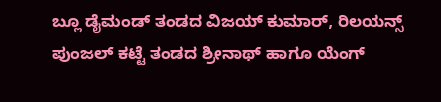ಬ್ಲೂ ಡೈಮಂಡ್ ತಂಡದ ವಿಜಯ್ ಕುಮಾರ್, ರಿಲಯನ್ಸ್ ಪುಂಜಲ್ ಕಟ್ಟೆ ತಂಡದ ಶ್ರೀನಾಥ್ ಹಾಗೂ ಯೆಂಗ್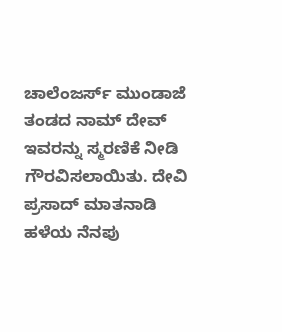ಚಾಲೆಂಜರ್ಸ್ ಮುಂಡಾಜೆ ತಂಡದ ನಾಮ್ ದೇವ್ ಇವರನ್ನು ಸ್ಮರಣಿಕೆ ನೀಡಿ ಗೌರವಿಸಲಾಯಿತು. ದೇವಿ ಪ್ರಸಾದ್ ಮಾತನಾಡಿ ಹಳೆಯ ನೆನಪು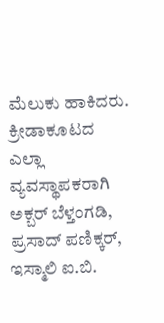ಮೆಲುಕು ಹಾಕಿದರು. ಕ್ರೀಡಾಕೂಟದ ಎಲ್ಲಾ ವ್ಯವಸ್ಥಾಪಕರಾಗಿ ಅಕ್ಬರ್ ಬೆಳ್ತಂಗಡಿ, ಪ್ರಸಾದ್ ಪಣಿಕ್ಕರ್, ಇಸ್ಮಾಲಿ ಐ.ಬಿ.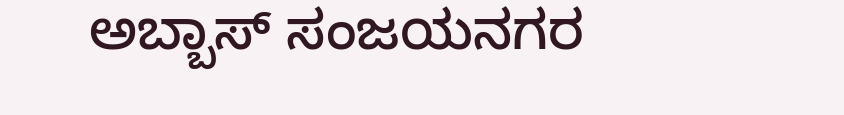ಅಬ್ಬಾಸ್ ಸಂಜಯನಗರ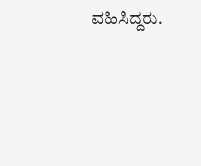ವಹಿಸಿದ್ದರು.